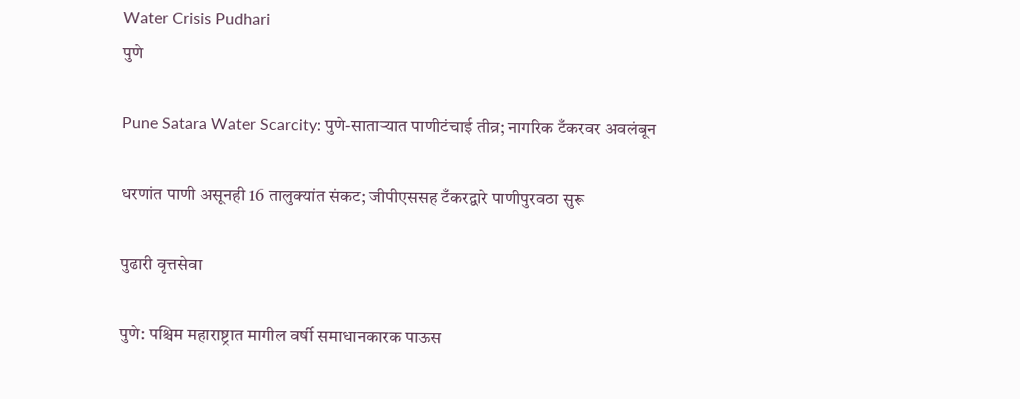Water Crisis Pudhari
पुणे

Pune Satara Water Scarcity: पुणे-साताऱ्यात पाणीटंचाई तीव्र; नागरिक टँकरवर अवलंबून

धरणांत पाणी असूनही 16 तालुक्यांत संकट; जीपीएससह टँकरद्वारे पाणीपुरवठा सुरू

पुढारी वृत्तसेवा

पुणे: पश्चिम महाराष्ट्रात मागील वर्षी समाधानकारक पाऊस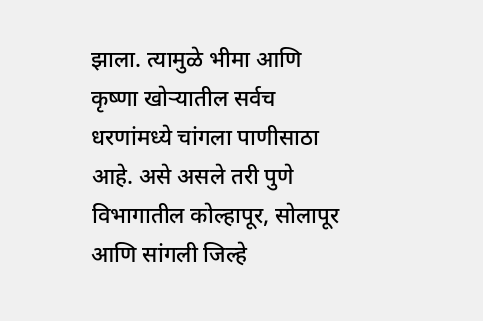झाला. त्यामुळे भीमा आणि कृष्णा खोऱ्यातील सर्वच धरणांमध्ये चांगला पाणीसाठा आहे. असे असले तरी पुणे विभागातील कोल्हापूर, सोलापूर आणि सांगली जिल्हे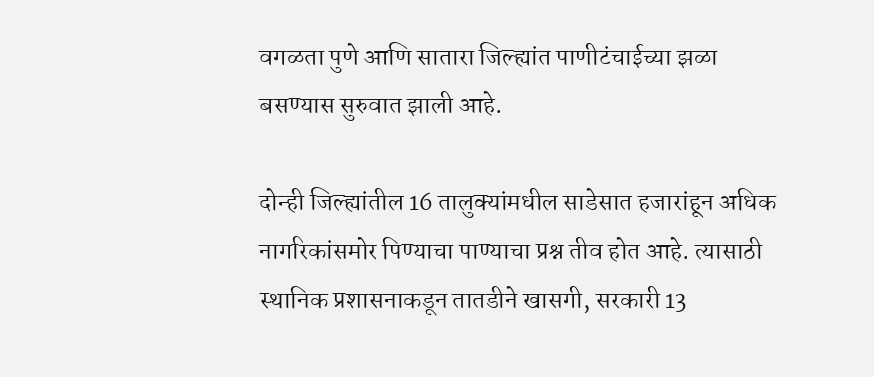वगळता पुणे आणि सातारा जिल्ह्यांत पाणीटंचाईच्या झळा बसण्यास सुरुवात झाली आहे.

दोन्ही जिल्ह्यांतील 16 तालुक्यांमधील साडेसात हजारांहून अधिक नागरिकांसमोर पिण्याचा पाण्याचा प्रश्न तीव होत आहे. त्यासाठी स्थानिक प्रशासनाकडून तातडीने खासगी, सरकारी 13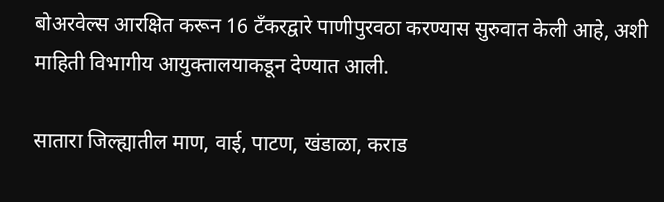बोअरवेल्स आरक्षित करून 16 टँकरद्वारे पाणीपुरवठा करण्यास सुरुवात केली आहे, अशी माहिती विभागीय आयुक्तालयाकडून देण्यात आली.

सातारा जिल्ह्यातील माण, वाई, पाटण, खंडाळा, कराड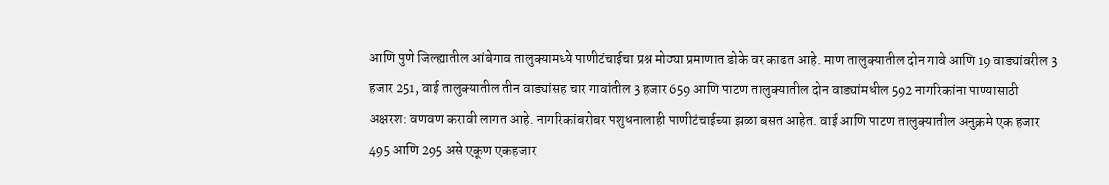आणि पुणे जिल्ह्यातील आंबेगाव तालुक्यामध्ये पाणीटंचाईचा प्रश्न मोठ्या प्रमाणात डोके वर काढत आहे. माण तालुक्यातील दोन गावे आणि 19 वाड्यांवरील 3 हजार 251, वाई तालुक्यातील तीन वाड्यांसह चार गावांतील 3 हजार 659 आणि पाटण तालुक्यातील दोन वाड्यांमधील 592 नागरिकांना पाण्यासाठी अक्षरश: वणवण करावी लागत आहे. नागरिकांबरोबर पशुधनालाही पाणीटंचाईच्या झळा बसत आहेत. वाई आणि पाटण तालुक्यातील अनुक्रमे एक हजार 495 आणि 295 असे एकूण एकहजार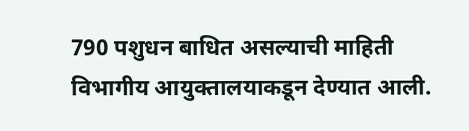790 पशुधन बाधित असल्याची माहिती विभागीय आयुक्तालयाकडून देण्यात आली.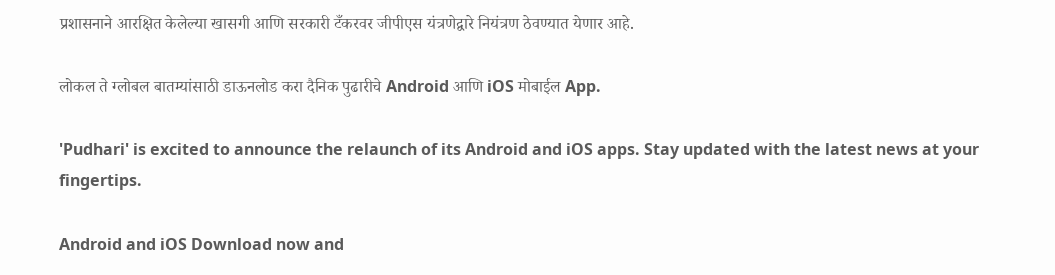प्रशासनाने आरक्षित केलेल्या खासगी आणि सरकारी टँकरवर जीपीएस यंत्रणेद्वारे नियंत्रण ठेवण्यात येणार आहे.

लोकल ते ग्लोबल बातम्यांसाठी डाऊनलोड करा दैनिक पुढारीचे Android आणि iOS मोबाईल App.

'Pudhari' is excited to announce the relaunch of its Android and iOS apps. Stay updated with the latest news at your fingertips.

Android and iOS Download now and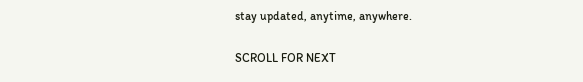stay updated, anytime, anywhere.

SCROLL FOR NEXT